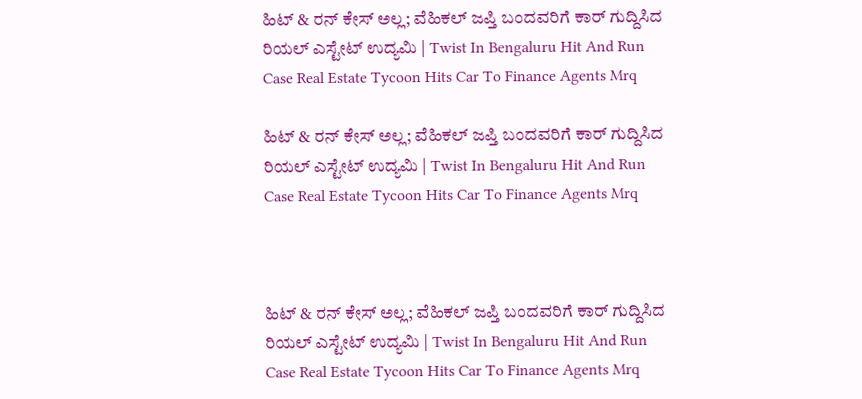ಹಿಟ್‌ & ರನ್ ಕೇಸ್ ಅಲ್ಲ; ವೆಹಿಕಲ್ ಜಪ್ತಿ ಬಂದವರಿಗೆ ಕಾರ್ ಗುದ್ದಿಸಿದ ರಿಯಲ್ ಎಸ್ಟೇಟ್ ಉದ್ಯಮಿ | Twist In Bengaluru Hit And Run Case Real Estate Tycoon Hits Car To Finance Agents Mrq

ಹಿಟ್‌ & ರನ್ ಕೇಸ್ ಅಲ್ಲ; ವೆಹಿಕಲ್ ಜಪ್ತಿ ಬಂದವರಿಗೆ ಕಾರ್ ಗುದ್ದಿಸಿದ ರಿಯಲ್ ಎಸ್ಟೇಟ್ ಉದ್ಯಮಿ | Twist In Bengaluru Hit And Run Case Real Estate Tycoon Hits Car To Finance Agents Mrq



ಹಿಟ್‌ & ರನ್ ಕೇಸ್ ಅಲ್ಲ; ವೆಹಿಕಲ್ ಜಪ್ತಿ ಬಂದವರಿಗೆ ಕಾರ್ ಗುದ್ದಿಸಿದ ರಿಯಲ್ ಎಸ್ಟೇಟ್ ಉದ್ಯಮಿ | Twist In Bengaluru Hit And Run Case Real Estate Tycoon Hits Car To Finance Agents Mrq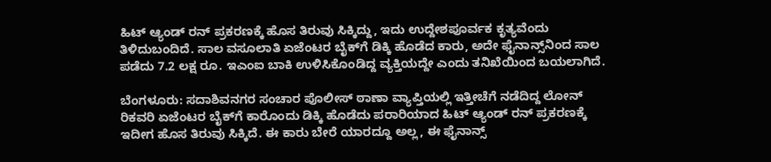ಹಿಟ್ ಆ್ಯಂಡ್ ರನ್ ಪ್ರಕರಣಕ್ಕೆ ಹೊಸ ತಿರುವು ಸಿಕ್ಕಿದ್ದು, ಇದು ಉದ್ದೇಶಪೂರ್ವಕ ಕೃತ್ಯವೆಂದು ತಿಳಿದುಬಂದಿದೆ. ಸಾಲ ವಸೂಲಾತಿ ಏಜೆಂಟರ ಬೈಕ್‌ಗೆ ಡಿಕ್ಕಿ ಹೊಡೆದ ಕಾರು, ಅದೇ ಫೈನಾನ್ಸ್‌ನಿಂದ ಸಾಲ ಪಡೆದು 7.2 ಲಕ್ಷ ರೂ. ಇಎಂಐ ಬಾಕಿ ಉಳಿಸಿಕೊಂಡಿದ್ದ ವ್ಯಕ್ತಿಯದ್ದೇ ಎಂದು ತನಿಖೆಯಿಂದ ಬಯಲಾಗಿದೆ.

ಬೆಂಗಳೂರು: ಸದಾಶಿವನಗರ ಸಂಚಾರ ಪೊಲೀಸ್‌ ಠಾಣಾ ವ್ಯಾಪ್ತಿಯಲ್ಲಿ ಇತ್ತೀಚೆಗೆ ನಡೆದಿದ್ದ ಲೋನ್‌ ರಿಕವರಿ ಏಜೆಂಟರ ಬೈಕ್‌ಗೆ ಕಾರೊಂದು ಡಿಕ್ಕಿ ಹೊಡೆದು ಪರಾರಿಯಾದ ಹಿಟ್‌ ಆ್ಯಂಡ್‌ ರನ್‌ ಪ್ರಕರಣಕ್ಕೆ ಇದೀಗ ಹೊಸ ತಿರುವು ಸಿಕ್ಕಿದೆ. ಈ ಕಾರು ಬೇರೆ ಯಾರದ್ದೂ ಅಲ್ಲ, ಈ ಫೈನಾನ್ಸ್‌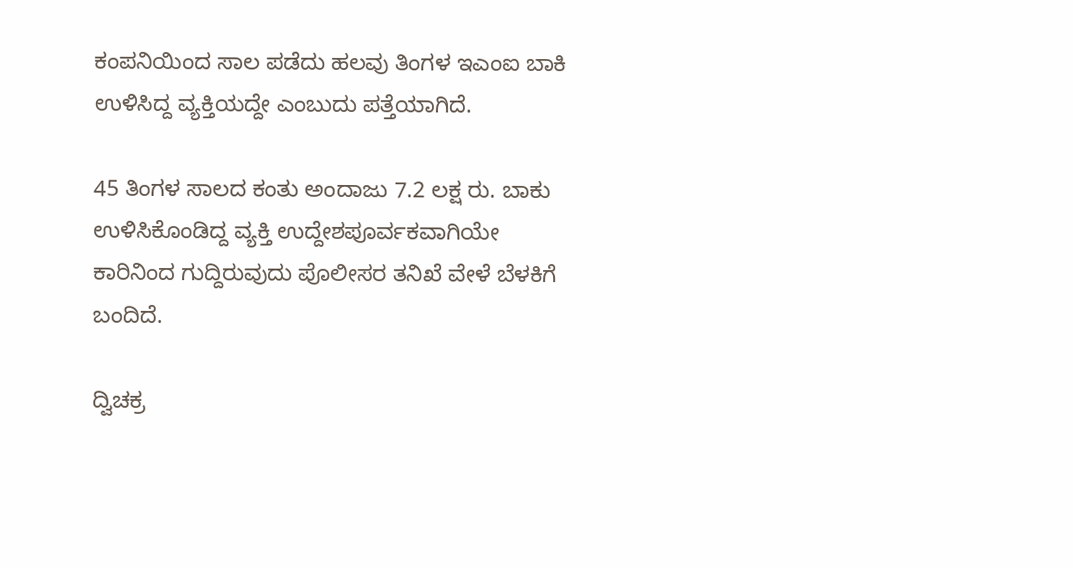ಕಂಪನಿಯಿಂದ ಸಾಲ ಪಡೆದು ಹಲವು ತಿಂಗಳ ಇಎಂಐ ಬಾಕಿ ಉಳಿಸಿದ್ದ ವ್ಯಕ್ತಿಯದ್ದೇ ಎಂಬುದು ಪತ್ತೆಯಾಗಿದೆ.

45 ತಿಂಗಳ ಸಾಲದ ಕಂತು ಅಂದಾಜು 7.2 ಲಕ್ಷ ರು. ಬಾಕು ಉಳಿಸಿಕೊಂಡಿದ್ದ ವ್ಯಕ್ತಿ ಉದ್ದೇಶಪೂರ್ವಕವಾಗಿಯೇ ಕಾರಿನಿಂದ ಗುದ್ದಿರುವುದು ಪೊಲೀಸರ ತನಿಖೆ ವೇಳೆ ಬೆಳಕಿಗೆ ಬಂದಿದೆ.

ದ್ವಿಚಕ್ರ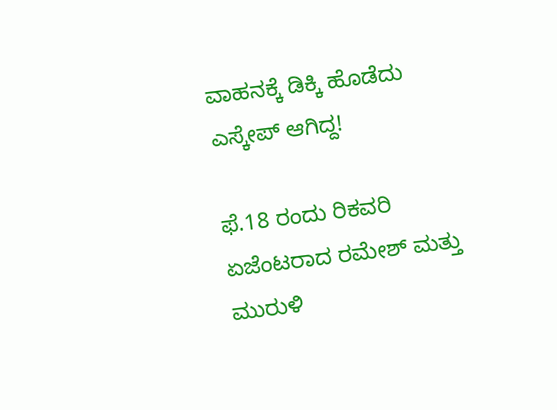ವಾಹನಕ್ಕೆ ಡಿಕ್ಕಿ ಹೊಡೆದು ಎಸ್ಕೇಪ್ ಆಗಿದ್ದ!

ಫೆ.18 ರಂದು ರಿಕವರಿ ಏಜೆಂಟರಾದ ರಮೇಶ್‌ ಮತ್ತು ಮುರುಳಿ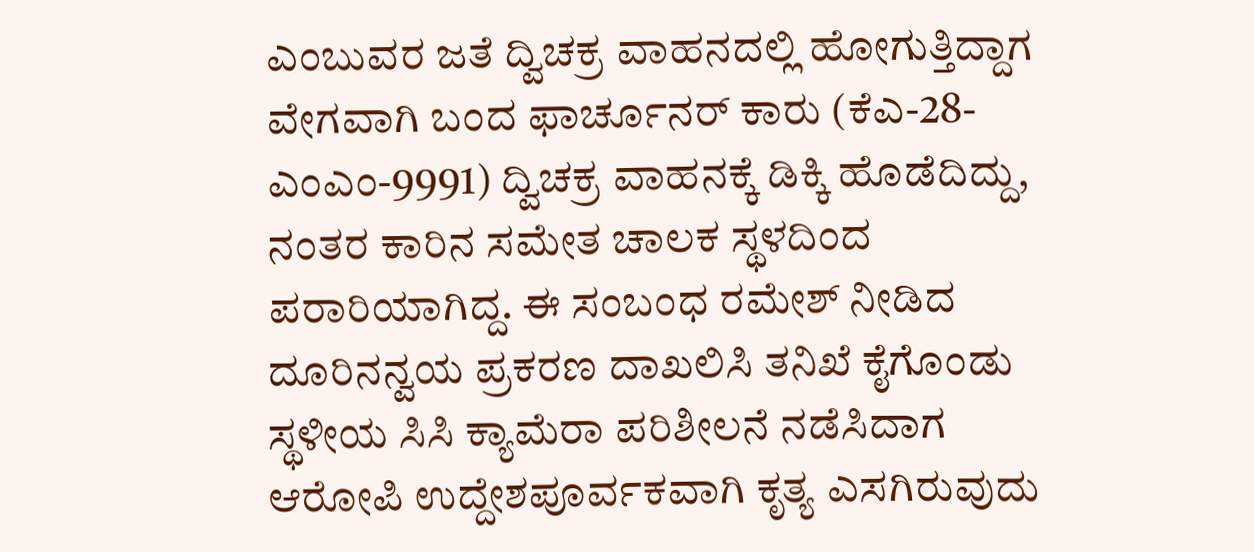ಎಂಬುವರ ಜತೆ ದ್ವಿಚಕ್ರ ವಾಹನದಲ್ಲಿ ಹೋಗುತ್ತಿದ್ದಾಗ ವೇಗವಾಗಿ ಬಂದ ಫಾರ್ಚೂನರ್‌ ಕಾರು (ಕೆಎ-28-ಎಂಎಂ-9991) ದ್ವಿಚಕ್ರ ವಾಹನಕ್ಕೆ ಡಿಕ್ಕಿ ಹೊಡೆದಿದ್ದು, ನಂತರ ಕಾರಿನ ಸಮೇತ ಚಾಲಕ ಸ್ಥಳದಿಂದ ಪರಾರಿಯಾಗಿದ್ದ. ಈ ಸಂಬಂಧ ರಮೇಶ್‌ ನೀಡಿದ ದೂರಿನನ್ವಯ ಪ್ರಕರಣ ದಾಖಲಿಸಿ ತನಿಖೆ ಕೈಗೊಂಡು ಸ್ಥಳೀಯ ಸಿಸಿ ಕ್ಯಾಮೆರಾ ಪರಿಶೀಲನೆ ನಡೆಸಿದಾಗ ಆರೋಪಿ ಉದ್ದೇಶಪೂರ್ವಕವಾಗಿ ಕೃತ್ಯ ಎಸಗಿರುವುದು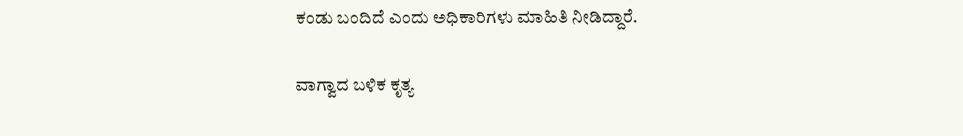ಕಂಡು ಬಂದಿದೆ ಎಂದು ಅಧಿಕಾರಿಗಳು ಮಾಹಿತಿ ನೀಡಿದ್ದಾರೆ.

ವಾಗ್ವಾದ ಬಳಿಕ ಕೃತ್ಯ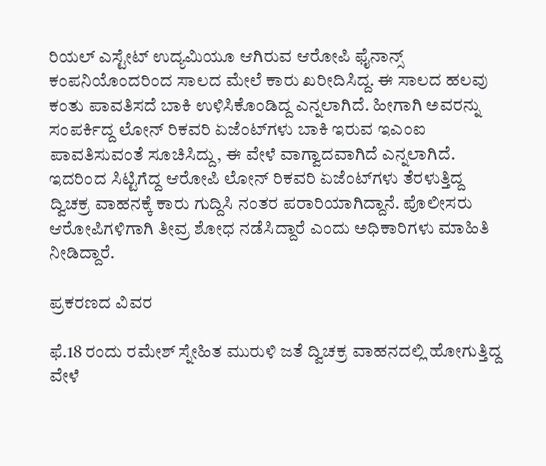ರಿಯಲ್‌ ಎಸ್ಟೇಟ್‌ ಉದ್ಯಮಿಯೂ ಆಗಿರುವ ಆರೋಪಿ ಫೈನಾನ್ಸ್‌ ಕಂಪನಿಯೊಂದರಿಂದ ಸಾಲದ ಮೇಲೆ ಕಾರು ಖರೀದಿಸಿದ್ದ. ಈ ಸಾಲದ ಹಲವು ಕಂತು ಪಾವತಿಸದೆ ಬಾಕಿ ಉಳಿಸಿಕೊಂಡಿದ್ದ ಎನ್ನಲಾಗಿದೆ. ಹೀಗಾಗಿ ಅವರನ್ನು ಸಂಪರ್ಕಿದ್ದ ಲೋನ್‌ ರಿಕವರಿ ಏಜೆಂಟ್‌ಗಳು ಬಾಕಿ ಇರುವ ಇಎಂಐ ಪಾವತಿಸುವಂತೆ ಸೂಚಿಸಿದ್ದು, ಈ ವೇಳೆ ವಾಗ್ವಾದವಾಗಿದೆ ಎನ್ನಲಾಗಿದೆ. ಇದರಿಂದ ಸಿಟ್ಟಿಗೆದ್ದ ಆರೋಪಿ ಲೋನ್‌ ರಿಕವರಿ ಏಜೆಂಟ್‌ಗಳು ತೆರಳುತ್ತಿದ್ದ ದ್ವಿಚಕ್ರ ವಾಹನಕ್ಕೆ ಕಾರು ಗುದ್ದಿಸಿ ನಂತರ ಪರಾರಿಯಾಗಿದ್ದಾನೆ. ಪೊಲೀಸರು ಆರೋಪಿಗಳಿಗಾಗಿ ತೀವ್ರ ಶೋಧ ನಡೆಸಿದ್ದಾರೆ ಎಂದು ಅಧಿಕಾರಿಗಳು ಮಾಹಿತಿ ನೀಡಿದ್ದಾರೆ.

ಪ್ರಕರಣದ ವಿವರ

ಫೆ.18 ರಂದು ರಮೇಶ್‌ ಸ್ನೇಹಿತ ಮುರುಳಿ ಜತೆ ದ್ವಿಚಕ್ರ ವಾಹನದಲ್ಲಿ ಹೋಗುತ್ತಿದ್ದ ವೇಳೆ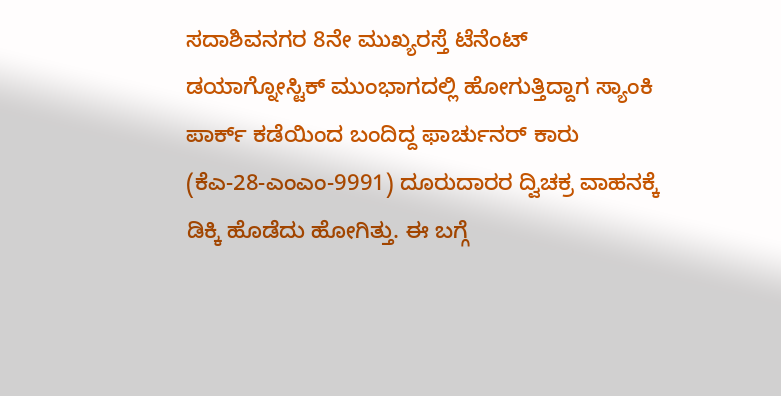ಸದಾಶಿವನಗರ 8ನೇ ಮುಖ್ಯರಸ್ತೆ ಟೆನೆಂಟ್‌ ಡಯಾಗ್ನೋಸ್ಟಿಕ್‌ ಮುಂಭಾಗದಲ್ಲಿ ಹೋಗುತ್ತಿದ್ದಾಗ ಸ್ಯಾಂಕಿ ಪಾರ್ಕ್‌ ಕಡೆಯಿಂದ ಬಂದಿದ್ದ ಫಾರ್ಚುನರ್‌ ಕಾರು (ಕೆಎ-28-ಎಂಎಂ-9991) ದೂರುದಾರರ ದ್ವಿಚಕ್ರ ವಾಹನಕ್ಕೆ ಡಿಕ್ಕಿ ಹೊಡೆದು ಹೋಗಿತ್ತು. ಈ ಬಗ್ಗೆ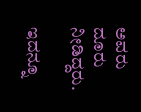ಅವರು ದೂರು ನೀಡಿದ್ದರು.

ಇದನ್ನೂ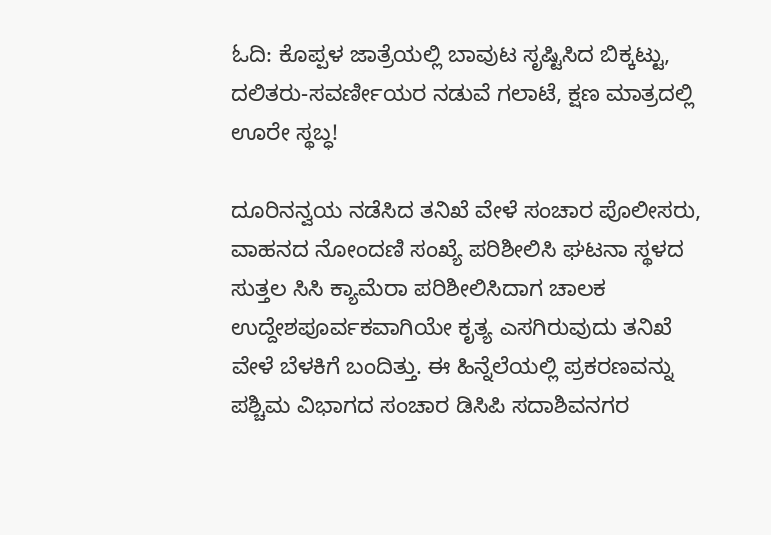ಓದಿ: ಕೊಪ್ಪಳ ಜಾತ್ರೆಯಲ್ಲಿ ಬಾವುಟ ಸೃಷ್ಟಿಸಿದ ಬಿಕ್ಕಟ್ಟು, ದಲಿತರು-ಸವರ್ಣೀಯರ ನಡುವೆ ಗಲಾಟೆ, ಕ್ಷಣ ಮಾತ್ರದಲ್ಲಿ ಊರೇ ಸ್ಥಬ್ಧ!

ದೂರಿನನ್ವಯ ನಡೆಸಿದ ತನಿಖೆ ವೇಳೆ ಸಂಚಾರ ಪೊಲೀಸರು, ವಾಹನದ ನೋಂದಣಿ ಸಂಖ್ಯೆ ಪರಿಶೀಲಿಸಿ ಘಟನಾ ಸ್ಥಳದ ಸುತ್ತಲ ಸಿಸಿ ಕ್ಯಾಮೆರಾ ಪರಿಶೀಲಿಸಿದಾಗ ಚಾಲಕ ಉದ್ದೇಶಪೂರ್ವಕವಾಗಿಯೇ ಕೃತ್ಯ ಎಸಗಿರುವುದು ತನಿಖೆ ವೇಳೆ ಬೆಳಕಿಗೆ ಬಂದಿತ್ತು. ಈ ಹಿನ್ನೆಲೆಯಲ್ಲಿ ಪ್ರಕರಣವನ್ನು ಪಶ್ಚಿಮ ವಿಭಾಗದ ಸಂಚಾರ ಡಿಸಿಪಿ ಸದಾಶಿವನಗರ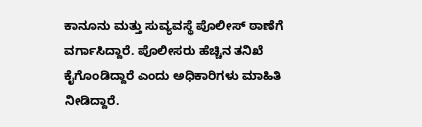ಕಾನೂನು ಮತ್ತು ಸುವ್ಯವಸ್ಥೆ ಪೊಲೀಸ್‌ ಠಾಣೆಗೆ ವರ್ಗಾಸಿದ್ದಾರೆ. ಪೊಲೀಸರು ಹೆಚ್ಚಿನ ತನಿಖೆ ಕೈಗೊಂಡಿದ್ದಾರೆ ಎಂದು ಅಧಿಕಾರಿಗಳು ಮಾಹಿತಿ ನೀಡಿದ್ದಾರೆ.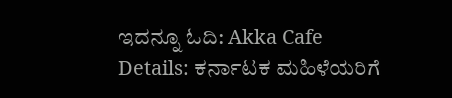ಇದನ್ನೂ ಓದಿ: Akka Cafe Details: ಕರ್ನಾಟಕ ಮಹಿಳೆಯರಿಗೆ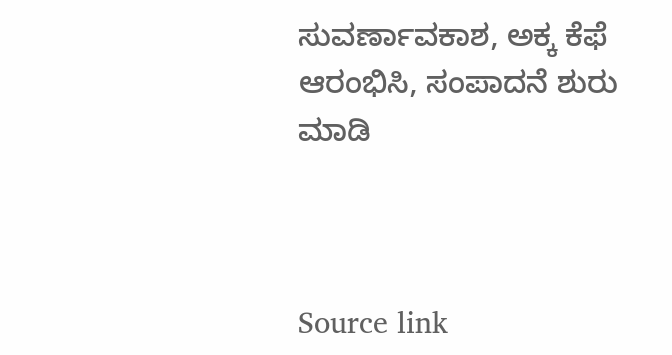ಸುವರ್ಣಾವಕಾಶ, ಅಕ್ಕ ಕೆಫೆ ಆರಂಭಿಸಿ, ಸಂಪಾದನೆ ಶುರು ಮಾಡಿ



Source link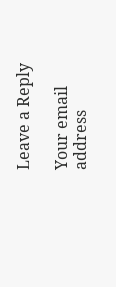Leave a Reply

Your email address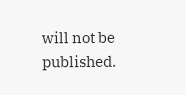will not be published.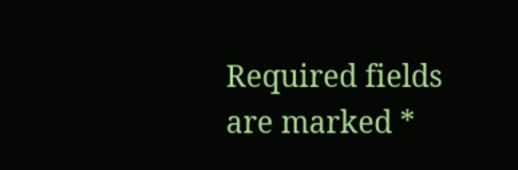Required fields are marked *